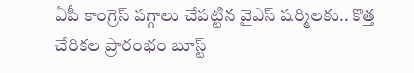ఏపీ కాంగ్రెస్ పగ్గాలు చేపట్టిన వైఎస్ షర్మిలకు.. కొత్త చేరికల ప్రారంభం బూస్ట్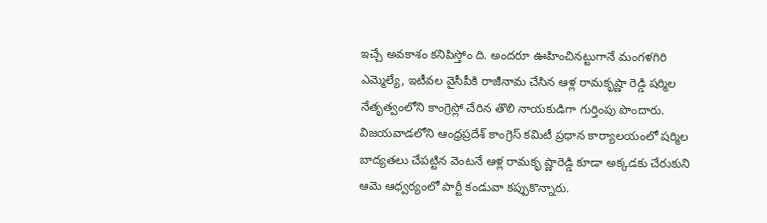ఇచ్చే అవకాశం కనిపిస్తోం ది. అందరూ ఊహించినట్టుగానే మంగళగిరి ఎమ్మెల్యే, ఇటీవల వైసీపీకి రాజీనామ చేసిన ఆళ్ల రామకృష్ణా రెడ్డి షర్మిల నేతృత్వంలోని కాంగ్రెస్లో చేరిన తొలి నాయకుడిగా గుర్తింపు పొందారు. విజయవాడలోని ఆంధ్రప్రదేశ్ కాంగ్రెస్ కమిటీ ప్రధాన కార్యాలయంలో షర్మిల బాద్యతలు చేపట్టిన వెంటనే ఆళ్ల రామకృ ష్ణారెడ్డి కూడా అక్కడకు చేరుకుని ఆమె ఆధ్వర్యంలో పార్టీ కండువా కప్పుకొన్నారు.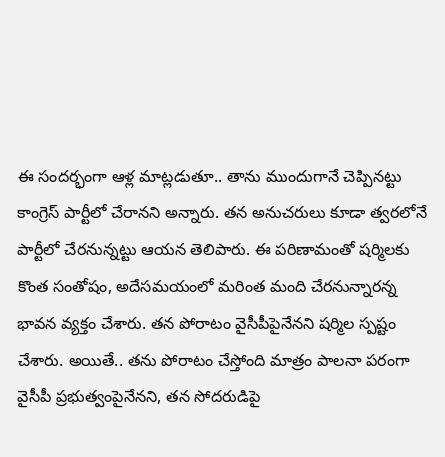ఈ సందర్భంగా ఆళ్ల మాట్లడుతూ.. తాను ముందుగానే చెప్పినట్టు కాంగ్రెస్ పార్టీలో చేరానని అన్నారు. తన అనుచరులు కూడా త్వరలోనే పార్టీలో చేరనున్నట్టు ఆయన తెలిపారు. ఈ పరిణామంతో షర్మిలకు కొంత సంతోషం, అదేసమయంలో మరింత మంది చేరనున్నారన్న భావన వ్యక్తం చేశారు. తన పోరాటం వైసీపీపైనేనని షర్మిల స్పష్టం చేశారు. అయితే.. తను పోరాటం చేస్తోంది మాత్రం పాలనా పరంగా వైసీపీ ప్రభుత్వంపైనేనని, తన సోదరుడిపై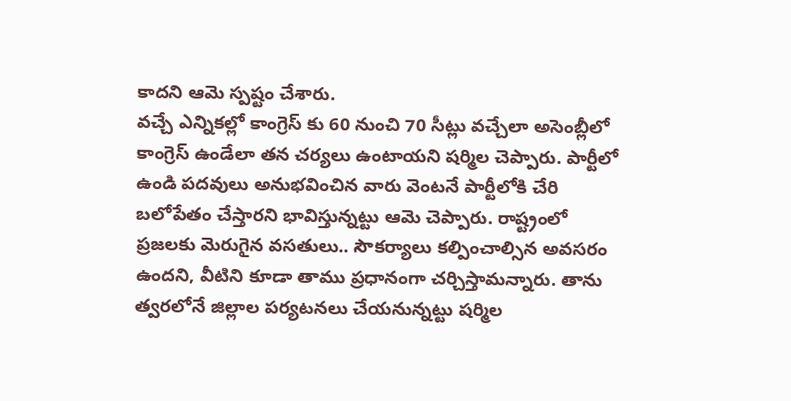కాదని ఆమె స్పష్టం చేశారు.
వచ్చే ఎన్నికల్లో కాంగ్రెస్ కు 60 నుంచి 70 సీట్లు వచ్చేలా అసెంబ్లీలో కాంగ్రెస్ ఉండేలా తన చర్యలు ఉంటాయని షర్మిల చెప్పారు. పార్టీలో ఉండి పదవులు అనుభవించిన వారు వెంటనే పార్టీలోకి చేరి బలోపేతం చేస్తారని భావిస్తున్నట్టు ఆమె చెప్పారు. రాష్ట్రంలో ప్రజలకు మెరుగైన వసతులు.. సౌకర్యాలు కల్పించాల్సిన అవసరం ఉందని, వీటిని కూడా తాము ప్రధానంగా చర్చిస్తామన్నారు. తాను త్వరలోనే జిల్లాల పర్యటనలు చేయనున్నట్టు షర్మిల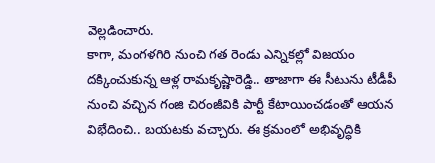వెల్లడించారు.
కాగా, మంగళగిరి నుంచి గత రెండు ఎన్నికల్లో విజయం దక్కించుకున్న ఆళ్ల రామకృష్ణారెడ్డి.. తాజాగా ఈ సీటును టీడీపీ నుంచి వచ్చిన గంజి చిరంజీవికి పార్టీ కేటాయించడంతో ఆయన విభేదించి.. బయటకు వచ్చారు. ఈ క్రమంలో అభివృద్ధికి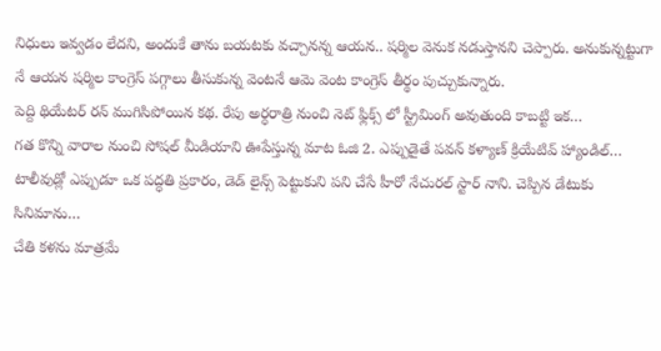నిధులు ఇవ్వడం లేదని, అందుకే తాను బయటకు వచ్చానన్న ఆయన.. షర్మిల వెనుక నడుస్తానని చెప్పారు. అనుకున్నట్టుగా నే ఆయన షర్మిల కాంగ్రెస్ పగ్గాలు తీసుకున్న వెంటనే ఆమె వెంట కాంగ్రెస్ తీర్థం పుచ్చుకున్నారు.
పెద్ది థియేటర్ రన్ ముగిసిపోయిన కథ. రేపు అర్ధరాత్రి నుంచి నెట్ ఫ్లిక్స్ లో స్ట్రీమింగ్ అవుతుంది కాబట్టి ఇక…
గత కొన్ని వారాల నుంచి సోషల్ మీడియాని ఊపేస్తున్న మాట ఓజి 2. ఎప్పుడైతే పవన్ కళ్యాణ్ క్రియేటివ్ హ్యాండిల్…
టాలీవుడ్లో ఎప్పుడూ ఒక పద్ధతి ప్రకారం, డెడ్ లైన్స్ పెట్టుకుని పని చేసే హీరో నేచురల్ స్టార్ నాని. చెప్పిన డేటుకు సినిమాను…
చేతి కళను మాత్రమే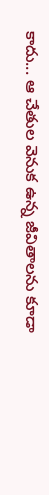కాదు... ఆ చేతుల వెనుక ఉన్న జీవితాలను కూడా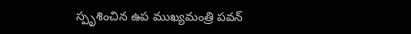స్పృశించిన ఉప ముఖ్యమంత్రి పవన్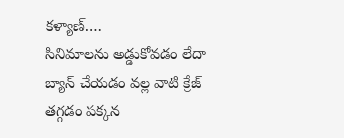కళ్యాణ్.…
సినిమాలను అడ్డుకోవడం లేదా బ్యాన్ చేయడం వల్ల వాటి క్రేజ్ తగ్గడం పక్కన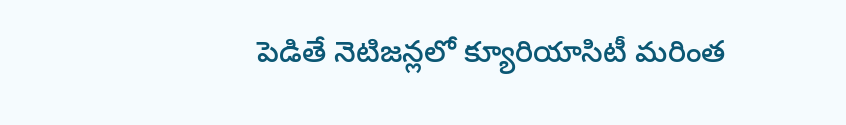పెడితే నెటిజన్లలో క్యూరియాసిటీ మరింత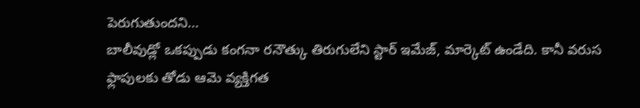పెరుగుతుందని…
బాలీవుడ్లో ఒకప్పుడు కంగనా రనౌత్కు తిరుగులేని స్టార్ ఇమేజ్, మార్కెట్ ఉండేది. కానీ వరుస ఫ్లాపులకు తోడు ఆమె వ్యక్తిగత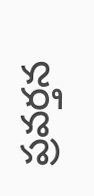ప్రవర్తన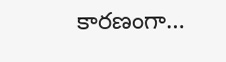కారణంగా…